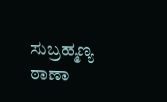ಸುಬ್ರಹ್ಮಣ್ಯ ಠಾಣಾ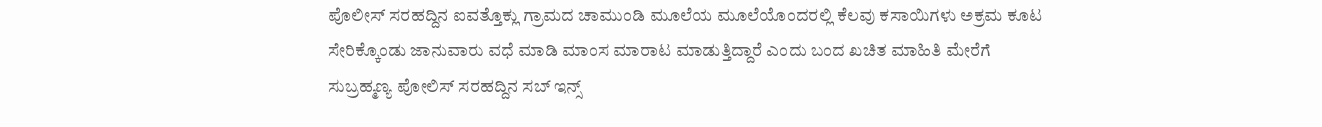ಪೊಲೀಸ್ ಸರಹದ್ದಿನ ಐವತ್ತೊಕ್ಲು ಗ್ರಾಮದ ಚಾಮುಂಡಿ ಮೂಲೆಯ ಮೂಲೆಯೊಂದರಲ್ಲಿ ಕೆಲವು ಕಸಾಯಿಗಳು ಅಕ್ರಮ ಕೂಟ ಸೇರಿಕ್ಕೊಂಡು ಜಾನುವಾರು ವಧೆ ಮಾಡಿ ಮಾಂಸ ಮಾರಾಟ ಮಾಡುತ್ತಿದ್ದಾರೆ ಎಂದು ಬಂದ ಖಚಿತ ಮಾಹಿತಿ ಮೇರೆಗೆ ಸುಬ್ರಹ್ಮಣ್ಯ ಪೋಲಿಸ್ ಸರಹದ್ದಿನ ಸಬ್ ಇನ್ಸ್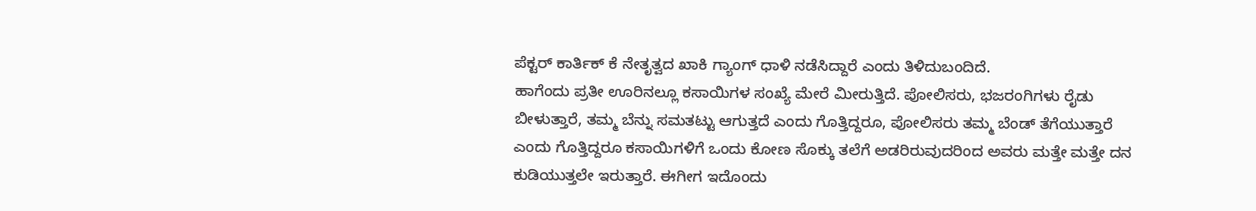ಪೆಕ್ಟರ್ ಕಾರ್ತಿಕ್ ಕೆ ನೇತೃತ್ವದ ಖಾಕಿ ಗ್ಯಾಂಗ್ ಧಾಳಿ ನಡೆಸಿದ್ದಾರೆ ಎಂದು ತಿಳಿದುಬಂದಿದೆ.
ಹಾಗೆಂದು ಪ್ರತೀ ಊರಿನಲ್ಲೂ ಕಸಾಯಿಗಳ ಸಂಖ್ಯೆ ಮೇರೆ ಮೀರುತ್ತಿದೆ. ಪೋಲಿಸರು, ಭಜರಂಗಿಗಳು ರೈಡು ಬೀಳುತ್ತಾರೆ, ತಮ್ಮ ಬೆನ್ನು ಸಮತಟ್ಟು ಆಗುತ್ತದೆ ಎಂದು ಗೊತ್ತಿದ್ದರೂ, ಪೋಲಿಸರು ತಮ್ಮ ಬೆಂಡ್ ತೆಗೆಯುತ್ತಾರೆ ಎಂದು ಗೊತ್ತಿದ್ದರೂ ಕಸಾಯಿಗಳಿಗೆ ಒಂದು ಕೋಣ ಸೊಕ್ಕು ತಲೆಗೆ ಅಡರಿರುವುದರಿಂದ ಅವರು ಮತ್ತೇ ಮತ್ತೇ ದನ ಕುಡಿಯುತ್ತಲೇ ಇರುತ್ತಾರೆ. ಈಗೀಗ ಇದೊಂದು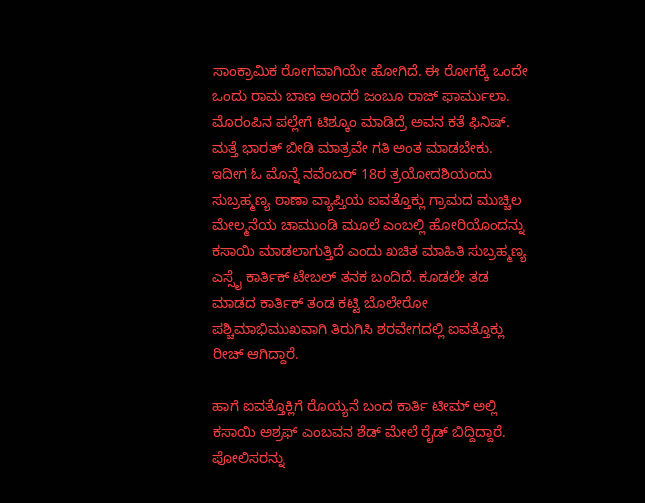ಸಾಂಕ್ರಾಮಿಕ ರೋಗವಾಗಿಯೇ ಹೋಗಿದೆ. ಈ ರೋಗಕ್ಕೆ ಒಂದೇ ಒಂದು ರಾಮ ಬಾಣ ಅಂದರೆ ಜಂಬೂ ರಾಜ್ ಫಾರ್ಮುಲಾ. ಮೊರಂಪಿನ ಪಲ್ಲೇಗೆ ಟಿಶ್ಕೂಂ ಮಾಡಿದ್ರೆ ಅವನ ಕತೆ ಫಿನಿಷ್. ಮತ್ತೆ ಭಾರತ್ ಬೀಡಿ ಮಾತ್ರವೇ ಗತಿ ಅಂತ ಮಾಡಬೇಕು. ಇದೀಗ ಓ ಮೊನ್ನೆ ನವೆಂಬರ್ 18ರ ತ್ರಯೋದಶಿಯಂದು ಸುಬ್ರಹ್ಮಣ್ಯ ಠಾಣಾ ವ್ಯಾಪ್ತಿಯ ಐವತ್ತೊಕ್ಲು ಗ್ರಾಮದ ಮುಚ್ಚಿಲ ಮೇಲ್ಮನೆಯ ಚಾಮುಂಡಿ ಮೂಲೆ ಎಂಬಲ್ಲಿ ಹೋರಿಯೊಂದನ್ನು ಕಸಾಯಿ ಮಾಡಲಾಗುತ್ತಿದೆ ಎಂದು ಖಚಿತ ಮಾಹಿತಿ ಸುಬ್ರಹ್ಮಣ್ಯ ಎಸ್ಸೈ ಕಾರ್ತಿಕ್ ಟೇಬಲ್ ತನಕ ಬಂದಿದೆ. ಕೂಡಲೇ ತಡ ಮಾಡದ ಕಾರ್ತಿಕ್ ತಂಡ ಕಟ್ಟಿ ಬೊಲೇರೋ ಪಶ್ಚಿಮಾಭಿಮುಖವಾಗಿ ತಿರುಗಿಸಿ ಶರವೇಗದಲ್ಲಿ ಐವತ್ತೊಕ್ಲು ರೀಚ್ ಆಗಿದ್ದಾರೆ.

ಹಾಗೆ ಐವತ್ತೊಕ್ಲಿಗೆ ರೊಯ್ಯನೆ ಬಂದ ಕಾರ್ತಿ ಟೀಮ್ ಅಲ್ಲಿ ಕಸಾಯಿ ಅಶ್ರಫ್ ಎಂಬವನ ಶೆಡ್ ಮೇಲೆ ರೈಡ್ ಬಿದ್ದಿದ್ದಾರೆ. ಪೋಲಿಸರನ್ನು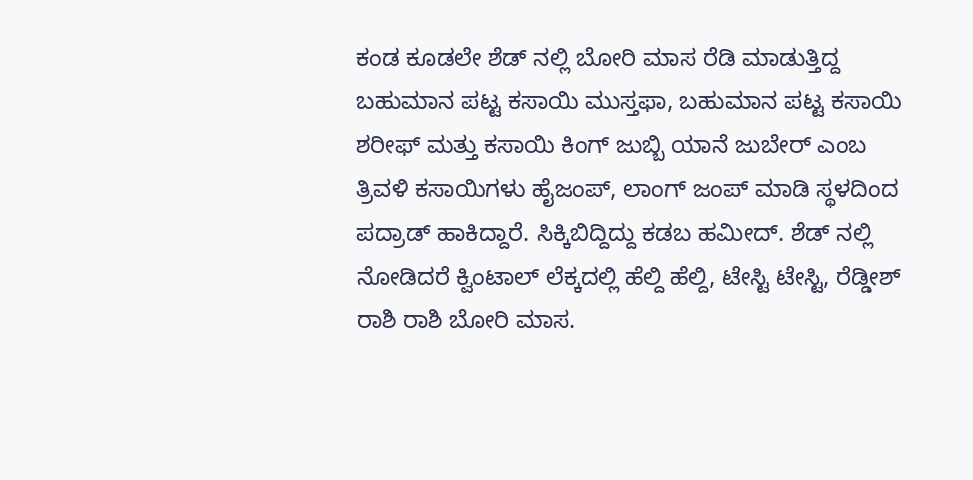ಕಂಡ ಕೂಡಲೇ ಶೆಡ್ ನಲ್ಲಿ ಬೋರಿ ಮಾಸ ರೆಡಿ ಮಾಡುತ್ತಿದ್ದ ಬಹುಮಾನ ಪಟ್ಟ ಕಸಾಯಿ ಮುಸ್ತಫಾ, ಬಹುಮಾನ ಪಟ್ಟ ಕಸಾಯಿ ಶರೀಫ್ ಮತ್ತು ಕಸಾಯಿ ಕಿಂಗ್ ಜುಬ್ಬಿ ಯಾನೆ ಜುಬೇರ್ ಎಂಬ ತ್ರಿವಳಿ ಕಸಾಯಿಗಳು ಹೈಜಂಪ್, ಲಾಂಗ್ ಜಂಪ್ ಮಾಡಿ ಸ್ಥಳದಿಂದ ಪದ್ರಾಡ್ ಹಾಕಿದ್ದಾರೆ. ಸಿಕ್ಕಿಬಿದ್ದಿದ್ದು ಕಡಬ ಹಮೀದ್. ಶೆಡ್ ನಲ್ಲಿ ನೋಡಿದರೆ ಕ್ವಿಂಟಾಲ್ ಲೆಕ್ಕದಲ್ಲಿ ಹೆಲ್ದಿ ಹೆಲ್ದಿ, ಟೇಸ್ಟಿ ಟೇಸ್ಟಿ, ರೆಡ್ಡೀಶ್ ರಾಶಿ ರಾಶಿ ಬೋರಿ ಮಾಸ.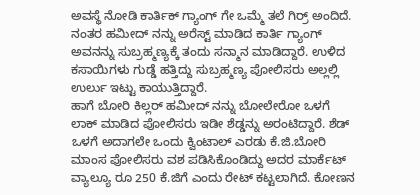ಅವಸ್ಥೆ ನೋಡಿ ಕಾರ್ತಿಕ್ ಗ್ಯಾಂಗ್ ಗೇ ಒಮ್ಮೆ ತಲೆ ಗಿರ್ರ್ ಅಂದಿದೆ. ನಂತರ ಹಮೀದ್ ನನ್ನು ಅರೆಸ್ಟ್ ಮಾಡಿದ ಕಾರ್ತಿ ಗ್ಯಾಂಗ್ ಅವನನ್ನು ಸುಬ್ರಹ್ಮಣ್ಯಕ್ಕೆ ತಂದು ಸನ್ಮಾನ ಮಾಡಿದ್ದಾರೆ. ಉಳಿದ ಕಸಾಯಿಗಳು ಗುಡ್ಡೆ ಹತ್ತಿದ್ದು ಸುಬ್ರಹ್ಮಣ್ಯ ಪೋಲಿಸರು ಅಲ್ಲಲ್ಲಿ ಉರ್ಲು ಇಟ್ಟು ಕಾಯುತ್ತಿದ್ದಾರೆ.
ಹಾಗೆ ಬೋರಿ ಕಿಲ್ಲರ್ ಹಮೀದ್ ನನ್ನು ಬೋಲೇರೋ ಒಳಗೆ ಲಾಕ್ ಮಾಡಿದ ಪೋಲಿಸರು ಇಡೀ ಶೆಡ್ಡನ್ನು ಅರಂಟಿದ್ದಾರೆ. ಶೆಡ್ ಒಳಗೆ ಅದಾಗಲೇ ಒಂದು ಕ್ವಿಂಟಾಲ್ ಎರಡು ಕೆ.ಜಿ.ಬೋರಿ ಮಾಂಸ ಪೋಲಿಸರು ವಶ ಪಡಿಸಿಕೊಂಡಿದ್ದು ಅದರ ಮಾರ್ಕೆಟ್ ವ್ಯಾಲ್ಯೂ ರೂ 250 ಕೆ.ಜಿಗೆ ಎಂದು ರೇಟ್ ಕಟ್ಟಲಾಗಿದೆ. ಕೋಣನ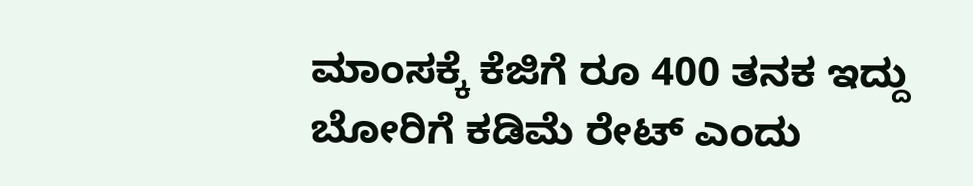ಮಾಂಸಕ್ಕೆ ಕೆಜಿಗೆ ರೂ 400 ತನಕ ಇದ್ದು ಬೋರಿಗೆ ಕಡಿಮೆ ರೇಟ್ ಎಂದು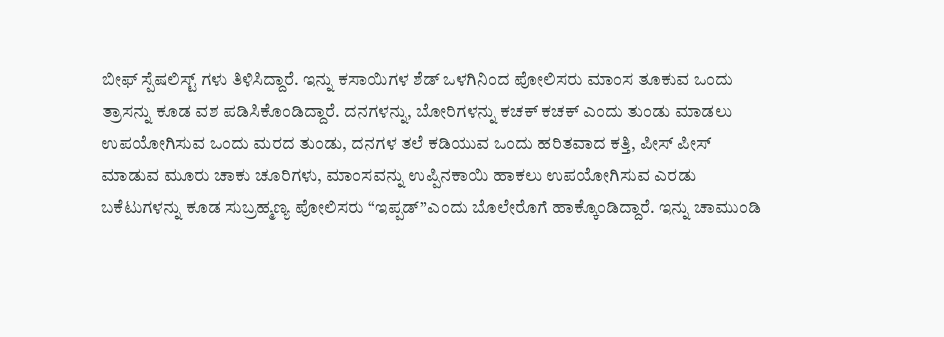ಬೀಫ್ ಸ್ಪೆಷಲಿಸ್ಟ್ ಗಳು ತಿಳಿಸಿದ್ದಾರೆ. ಇನ್ನು ಕಸಾಯಿಗಳ ಶೆಡ್ ಒಳಗಿನಿಂದ ಪೋಲಿಸರು ಮಾಂಸ ತೂಕುವ ಒಂದು ತ್ರಾಸನ್ನು ಕೂಡ ವಶ ಪಡಿಸಿಕೊಂಡಿದ್ದಾರೆ. ದನಗಳನ್ನು, ಬೋರಿಗಳನ್ನು ಕಚಕ್ ಕಚಕ್ ಎಂದು ತುಂಡು ಮಾಡಲು ಉಪಯೋಗಿಸುವ ಒಂದು ಮರದ ತುಂಡು, ದನಗಳ ತಲೆ ಕಡಿಯುವ ಒಂದು ಹರಿತವಾದ ಕತ್ತಿ, ಪೀಸ್ ಪೀಸ್ ಮಾಡುವ ಮೂರು ಚಾಕು ಚೂರಿಗಳು, ಮಾಂಸವನ್ನು ಉಪ್ಪಿನಕಾಯಿ ಹಾಕಲು ಉಪಯೋಗಿಸುವ ಎರಡು ಬಕೆಟುಗಳನ್ನು ಕೂಡ ಸುಬ್ರಹ್ಮಣ್ಯ ಪೋಲಿಸರು “ಇಪ್ಪಡ್”ಎಂದು ಬೊಲೇರೊಗೆ ಹಾಕ್ಕೊಂಡಿದ್ದಾರೆ. ಇನ್ನು ಚಾಮುಂಡಿ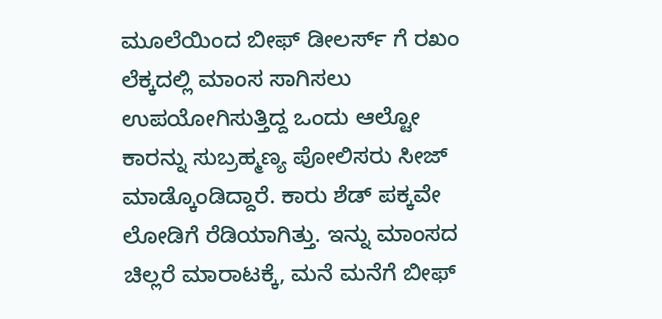ಮೂಲೆಯಿಂದ ಬೀಫ್ ಡೀಲರ್ಸ್ ಗೆ ರಖಂ ಲೆಕ್ಕದಲ್ಲಿ ಮಾಂಸ ಸಾಗಿಸಲು ಉಪಯೋಗಿಸುತ್ತಿದ್ದ ಒಂದು ಆಲ್ಟೋ ಕಾರನ್ನು ಸುಬ್ರಹ್ಮಣ್ಯ ಪೋಲಿಸರು ಸೀಜ್ ಮಾಡ್ಕೊಂಡಿದ್ದಾರೆ. ಕಾರು ಶೆಡ್ ಪಕ್ಕವೇ ಲೋಡಿಗೆ ರೆಡಿಯಾಗಿತ್ತು. ಇನ್ನು ಮಾಂಸದ ಚಿಲ್ಲರೆ ಮಾರಾಟಕ್ಕೆ, ಮನೆ ಮನೆಗೆ ಬೀಫ್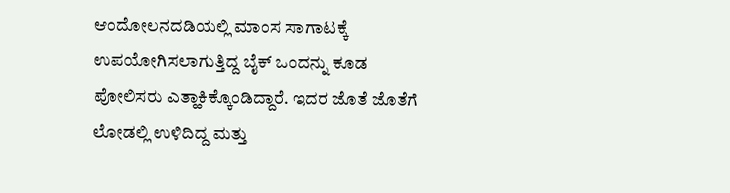ಆಂದೋಲನದಡಿಯಲ್ಲಿ ಮಾಂಸ ಸಾಗಾಟಕ್ಕೆ ಉಪಯೋಗಿಸಲಾಗುತ್ತಿದ್ದ ಬೈಕ್ ಒಂದನ್ನು ಕೂಡ ಪೋಲಿಸರು ಎತ್ಹಾಕಿಕ್ಕೊಂಡಿದ್ದಾರೆ. ಇದರ ಜೊತೆ ಜೊತೆಗೆ ಲೋಡಲ್ಲಿ ಉಳಿದಿದ್ದ ಮತ್ತು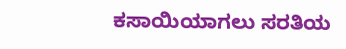ಕಸಾಯಿಯಾಗಲು ಸರತಿಯ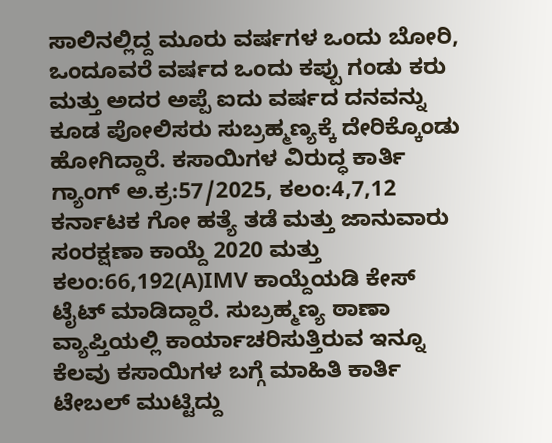ಸಾಲಿನಲ್ಲಿದ್ದ ಮೂರು ವರ್ಷಗಳ ಒಂದು ಬೋರಿ, ಒಂದೂವರೆ ವರ್ಷದ ಒಂದು ಕಪ್ಪು ಗಂಡು ಕರು ಮತ್ತು ಅದರ ಅಪ್ಪೆ ಐದು ವರ್ಷದ ದನವನ್ನು ಕೂಡ ಪೋಲಿಸರು ಸುಬ್ರಹ್ಮಣ್ಯಕ್ಕೆ ದೇರಿಕ್ಕೊಂಡು ಹೋಗಿದ್ದಾರೆ. ಕಸಾಯಿಗಳ ವಿರುದ್ಧ ಕಾರ್ತಿ ಗ್ಯಾಂಗ್ ಅ.ಕ್ರ:57/2025, ಕಲಂ:4,7,12 ಕರ್ನಾಟಕ ಗೋ ಹತ್ಯೆ ತಡೆ ಮತ್ತು ಜಾನುವಾರು ಸಂರಕ್ಷಣಾ ಕಾಯ್ದೆ 2020 ಮತ್ತು ಕಲಂ:66,192(A)IMV ಕಾಯ್ದೆಯಡಿ ಕೇಸ್ ಟೈಟ್ ಮಾಡಿದ್ದಾರೆ. ಸುಬ್ರಹ್ಮಣ್ಯ ಠಾಣಾ ವ್ಯಾಪ್ತಿಯಲ್ಲಿ ಕಾರ್ಯಾಚರಿಸುತ್ತಿರುವ ಇನ್ನೂ ಕೆಲವು ಕಸಾಯಿಗಳ ಬಗ್ಗೆ ಮಾಹಿತಿ ಕಾರ್ತಿ ಟೇಬಲ್ ಮುಟ್ಟಿದ್ದು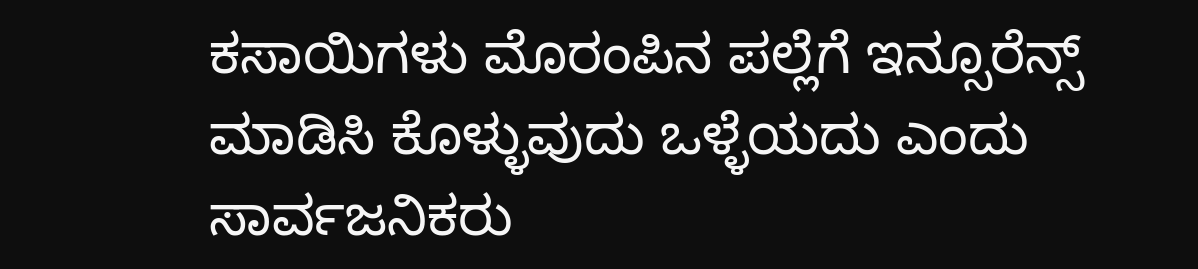ಕಸಾಯಿಗಳು ಮೊರಂಪಿನ ಪಲ್ಲೆಗೆ ಇನ್ಸೂರೆನ್ಸ್ ಮಾಡಿಸಿ ಕೊಳ್ಳುವುದು ಒಳ್ಳೆಯದು ಎಂದು ಸಾರ್ವಜನಿಕರು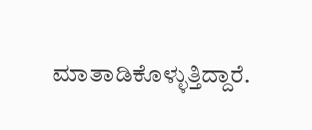ಮಾತಾಡಿಕೊಳ್ಳುತ್ತಿದ್ದಾರೆ.